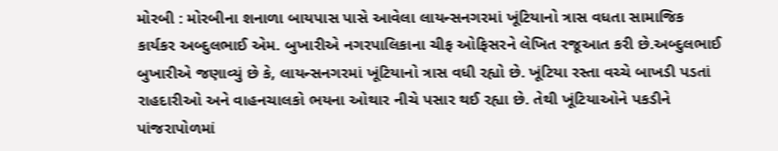મોરબી : મોરબીના શનાળા બાયપાસ પાસે આવેલા લાયન્સનગરમાં ખૂંટિયાનો ત્રાસ વધતા સામાજિક કાર્યકર અબ્દુલભાઈ એમ. બુખારીએ નગરપાલિકાના ચીફ ઓફિસરને લેખિત રજૂઆત કરી છે.અબ્દુલભાઈ બુખારીએ જણાવ્યું છે કે, લાયન્સનગરમાં ખૂંટિયાનો ત્રાસ વધી રહ્યો છે. ખૂંટિયા રસ્તા વચ્ચે બાખડી પડતાં રાહદારીઓ અને વાહનચાલકો ભયના ઓથાર નીચે પસાર થઈ રહ્યા છે. તેથી ખૂંટિયાઓને પકડીને પાંજરાપોળમાં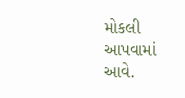મોકલી આપવામાં આવે.